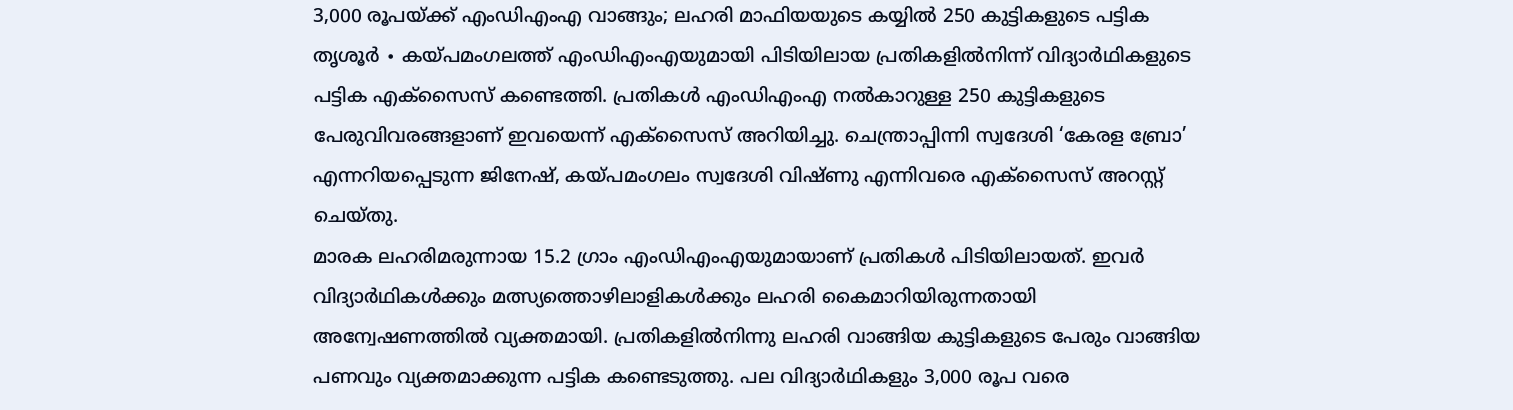3,000 രൂപയ്ക്ക് എംഡിഎംഎ വാങ്ങും; ലഹരി മാഫിയയുടെ കയ്യിൽ 250 കുട്ടികളുടെ പട്ടിക
തൃശൂർ ∙ കയ്പമംഗലത്ത് എംഡിഎംഎയുമായി പിടിയിലായ പ്രതികളിൽനിന്ന് വിദ്യാർഥികളുടെ പട്ടിക എക്സൈസ് കണ്ടെത്തി. പ്രതികൾ എംഡിഎംഎ നൽകാറുള്ള 250 കുട്ടികളുടെ പേരുവിവരങ്ങളാണ് ഇവയെന്ന് എക്സൈസ് അറിയിച്ചു. ചെന്ത്രാപ്പിന്നി സ്വദേശി ‘കേരള ബ്രോ’ എന്നറിയപ്പെടുന്ന ജിനേഷ്, കയ്പമംഗലം സ്വദേശി വിഷ്ണു എന്നിവരെ എക്സൈസ് അറസ്റ്റ് ചെയ്തു.
മാരക ലഹരിമരുന്നായ 15.2 ഗ്രാം എംഡിഎംഎയുമായാണ് പ്രതികൾ പിടിയിലായത്. ഇവർ വിദ്യാർഥികൾക്കും മത്സ്യത്തൊഴിലാളികൾക്കും ലഹരി കൈമാറിയിരുന്നതായി അന്വേഷണത്തിൽ വ്യക്തമായി. പ്രതികളിൽനിന്നു ലഹരി വാങ്ങിയ കുട്ടികളുടെ പേരും വാങ്ങിയ പണവും വ്യക്തമാക്കുന്ന പട്ടിക കണ്ടെടുത്തു. പല വിദ്യാർഥികളും 3,000 രൂപ വരെ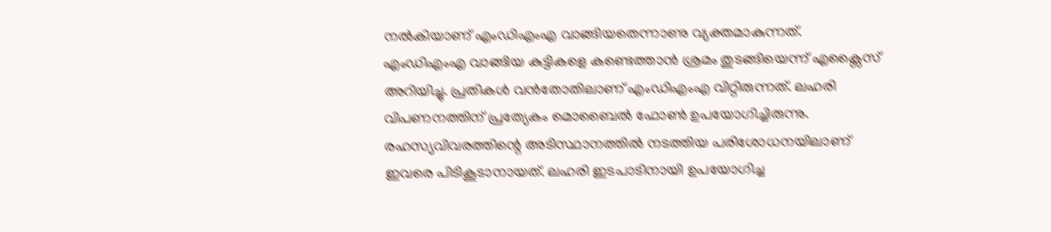നൽകിയാണ് എംഡിഎംഎ വാങ്ങിയതെന്നാണു വ്യക്തമാകുന്നത്.
എംഡിഎംഎ വാങ്ങിയ കുട്ടികളെ കണ്ടെത്താൻ ശ്രമം തുടങ്ങിയെന്ന് എക്സൈസ് അറിയിച്ചു. പ്രതികൾ വൻതോതിലാണ് എംഡിഎംഎ വിറ്റിരുന്നത്. ലഹരി വിപണനത്തിന് പ്രത്യേകം മൊബൈൽ ഫോൺ ഉപയോഗിച്ചിരുന്നു. രഹസ്യവിവരത്തിന്റെ അടിസ്ഥാനത്തിൽ നടത്തിയ പരിശോധനയിലാണ് ഇവരെ പിടികൂടാനായത്. ലഹരി ഇടപാടിനായി ഉപയോഗിച്ച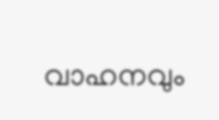വാഹനവും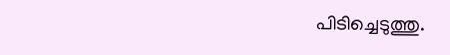പിടിച്ചെടുത്തു.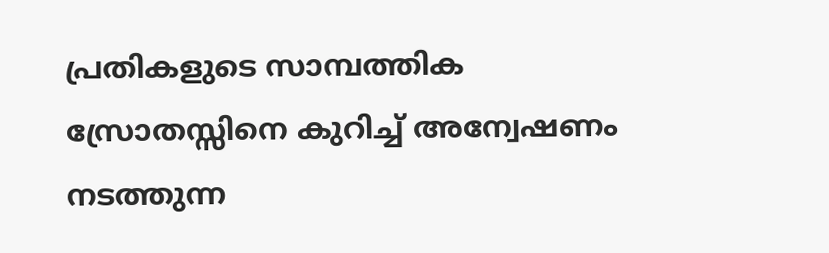പ്രതികളുടെ സാമ്പത്തിക സ്രോതസ്സിനെ കുറിച്ച് അന്വേഷണം നടത്തുന്ന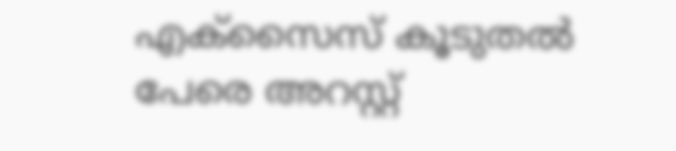എക്സൈസ് കൂടുതൽ പേരെ അറസ്റ്റ്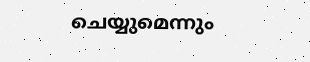ചെയ്യുമെന്നും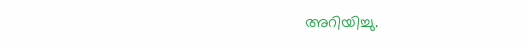അറിയിച്ചു.